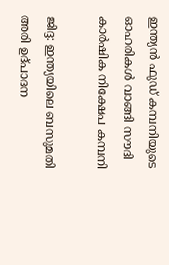ഇന്ത്യന്‍ ഫുഡ് കമ്പനിയുടെ ഓഹരികള്‍ വാങ്ങി സൗദി കാര്‍ഷിക നിക്ഷേപ കമ്പനി

ജിദ്ദ: ഇന്ത്യയിലെ ബസുമതി അരി ഉദ്പാദന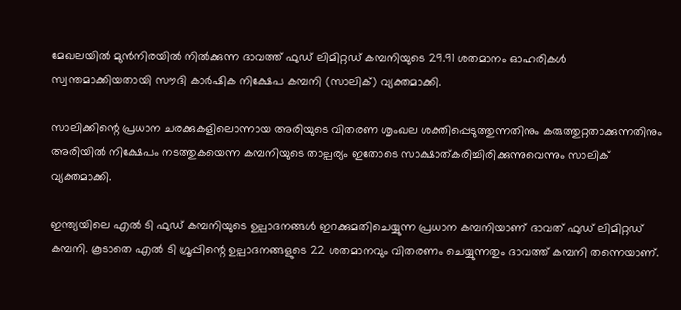മേഖലയില്‍ മുന്‍നിരയില്‍ നില്‍ക്കുന്ന ദാവത്ത് ഫുഡ് ലിമിറ്റഡ് കമ്പനിയുടെ 29.91 ശതമാനം ഓഹരികള്‍ സ്വന്തമാക്കിയതായി സൗദി കാര്‍ഷിക നിക്ഷേപ കമ്പനി (സാലിക്) വ്യക്തമാക്കി.

സാലിക്കിന്റെ പ്രധാന ചരക്കുകളിലൊന്നായ അരിയുടെ വിതരണ ശൃംഖല ശക്തിപ്പെടുത്തുന്നതിനും കരുത്തുറ്റതാക്കുന്നതിനും അരിയില്‍ നിക്ഷേപം നടത്തുകയെന്ന കമ്പനിയുടെ താല്പര്യം ഇതോടെ സാക്ഷാത്കരിച്ചിരിക്കുന്നുവെന്നും സാലിക് വ്യക്തമാക്കി.

ഇന്ത്യയിലെ എല്‍ ടി ഫുഡ് കമ്പനിയുടെ ഉല്പാദനങ്ങള്‍ ഇറക്കുമതിചെയ്യുന്ന പ്രധാന കമ്പനിയാണ് ദാവത് ഫുഡ് ലിമിറ്റഡ് കമ്പനി. കൂടാതെ എല്‍ ടി ഗ്രൂപ്പിന്റെ ഉല്പാദനങ്ങളുടെ 22 ശതമാനവും വിതരണം ചെയ്യുന്നതും ദാവത്ത് കമ്പനി തന്നെയാണ്.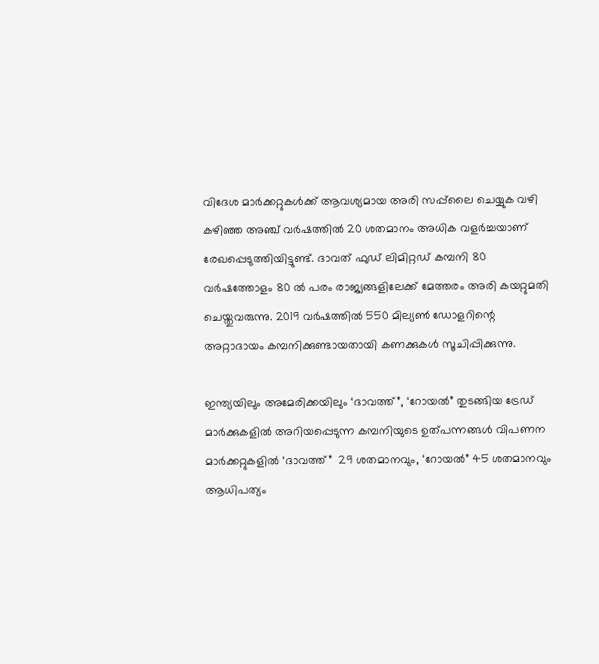വിദേശ മാര്‍ക്കറ്റുകള്‍ക്ക് ആവശ്യമായ അരി സപ്പ്‌ലൈ ചെയ്യുക വഴി കഴിഞ്ഞ അഞ്ച് വര്‍ഷത്തില്‍ 20 ശതമാനം അധിക വളര്‍ച്ചയാണ് രേഖപ്പെടുത്തിയിട്ടുണ്ട്. ദാവത് ഫുഡ് ലിമിറ്റഡ് കമ്പനി 80 വര്‍ഷത്തോളം 80 ല്‍ പരം രാജ്യങ്ങളിലേക്ക് മേത്തരം അരി കയറ്റുമതി ചെയ്തുവരുന്നു. 2019 വര്‍ഷത്തില്‍ 550 മില്യണ്‍ ഡോളറിന്റെ അറ്റാദായം കമ്പനിക്കുണ്ടായതായി കണക്കുകള്‍ സൂചിപ്പിക്കുന്നു.

ഇന്ത്യയിലും അമേരിക്കയിലും ‘ദാവത്ത്”, ‘റോയല്‍” തുടങ്ങിയ ട്രേഡ് മാര്‍ക്കുകളില്‍ അറിയപ്പെടുന്ന കമ്പനിയുടെ ഉത്പന്നങ്ങള്‍ വിപണന മാര്‍ക്കറ്റുകളില്‍ ‘ദാവത്ത്”  29 ശതമാനവും, ‘റോയല്‍” 45 ശതമാനവും ആധിപത്യം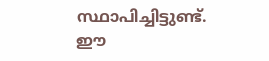സ്ഥാപിച്ചിട്ടുണ്ട്. ഈ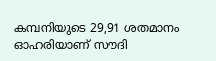കമ്പനിയുടെ 29,91 ശതമാനം ഓഹരിയാണ് സൗദി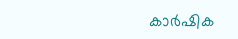കാര്‍ഷിക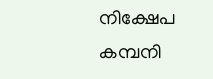നിക്ഷേപ കമ്പനി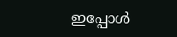ഇപ്പോള്‍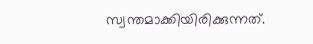സ്വന്തമാക്കിയിരിക്കുന്നത്.